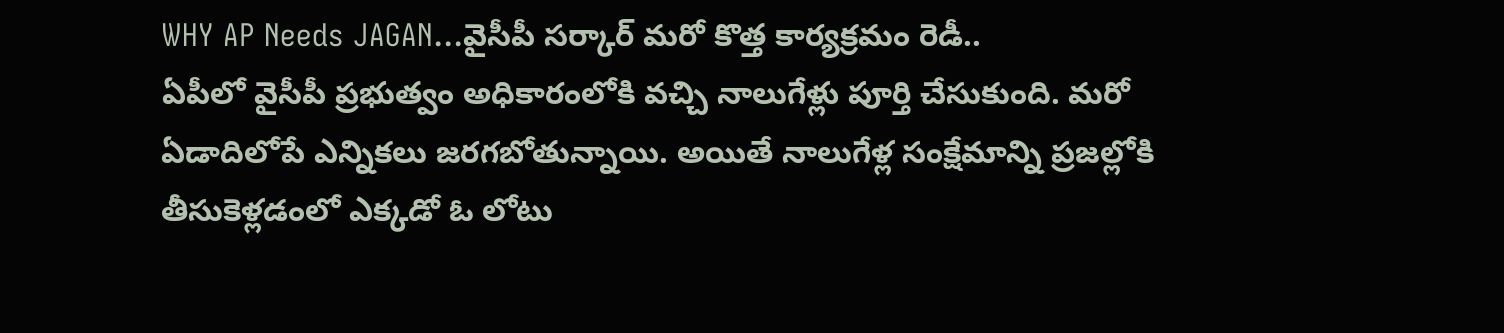WHY AP Needs JAGAN...వైసీపీ సర్కార్ మరో కొత్త కార్యక్రమం రెడీ..
ఏపీలో వైసీపీ ప్రభుత్వం అధికారంలోకి వచ్చి నాలుగేళ్లు పూర్తి చేసుకుంది. మరో ఏడాదిలోపే ఎన్నికలు జరగబోతున్నాయి. అయితే నాలుగేళ్ల సంక్షేమాన్ని ప్రజల్లోకి తీసుకెళ్లడంలో ఎక్కడో ఓ లోటు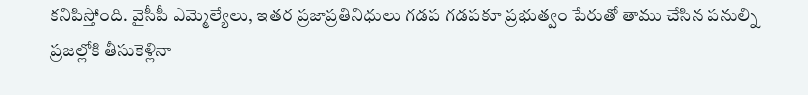కనిపిస్తోంది. వైసీపీ ఎమ్మెల్యేలు, ఇతర ప్రజాప్రతినిధులు గడప గడపకూ ప్రభుత్వం పేరుతో తాము చేసిన పనుల్ని ప్రజల్లోకి తీసుకెళ్లినా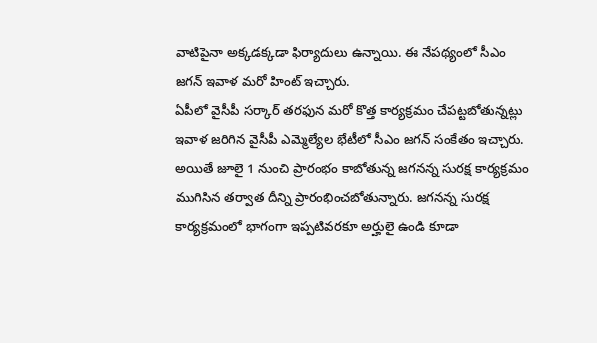వాటిపైనా అక్కడక్కడా ఫిర్యాదులు ఉన్నాయి. ఈ నేపథ్యంలో సీఎం జగన్ ఇవాళ మరో హింట్ ఇచ్చారు.
ఏపీలో వైసీపీ సర్కార్ తరఫున మరో కొత్త కార్యక్రమం చేపట్టబోతున్నట్లు ఇవాళ జరిగిన వైసీపీ ఎమ్మెల్యేల భేటీలో సీఎం జగన్ సంకేతం ఇచ్చారు. అయితే జూలై 1 నుంచి ప్రారంభం కాబోతున్న జగనన్న సురక్ష కార్యక్రమం ముగిసిన తర్వాత దీన్ని ప్రారంభించబోతున్నారు. జగనన్న సురక్ష కార్యక్రమంలో భాగంగా ఇప్పటివరకూ అర్హులై ఉండి కూడా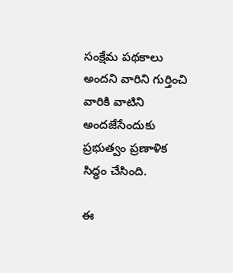సంక్షేమ పథకాలు అందని వారిని గుర్తించి వారికి వాటిని అందజేసేందుకు ప్రభుత్వం ప్రణాళిక సిద్ధం చేసింది.

ఈ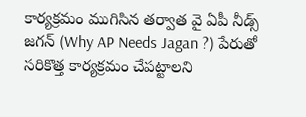కార్యక్రమం ముగిసిన తర్వాత వై ఏపీ నీడ్స్ జగన్ (Why AP Needs Jagan ?) పేరుతో సరికొత్త కార్యక్రమం చేపట్టాలని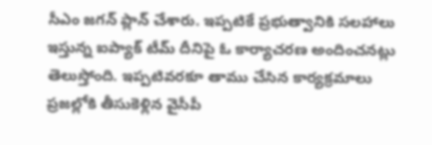సీఎం జగన్ ప్లాన్ చేశారు. ఇప్పటికే ప్రభుత్వానికి సలహాలు ఇస్తున్న ఐప్యాక్ టీమ్ దీనిపై ఓ కార్యాచరణ అందించనట్లు తెలుస్తోంది. ఇప్పటివరకూ తాము చేసిన కార్యక్రమాలు ప్రజల్లోకి తీసుకెళ్లిన వైసీపీ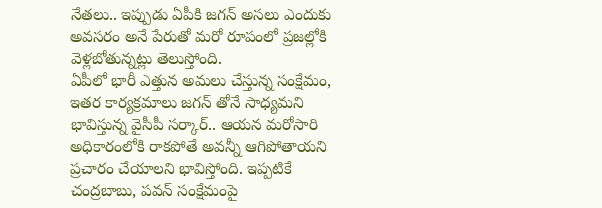నేతలు.. ఇప్పుడు ఏపీకి జగన్ అసలు ఎందుకు అవసరం అనే పేరుతో మరో రూపంలో ప్రజల్లోకి వెళ్లబోతున్నట్లు తెలుస్తోంది.
ఏపీలో భారీ ఎత్తున అమలు చేస్తున్న సంక్షేమం, ఇతర కార్యక్రమాలు జగన్ తోనే సాధ్యమని భావిస్తున్న వైసీపీ సర్కార్.. ఆయన మరోసారి అధికారంలోకి రాకపోతే అవన్నీ ఆగిపోతాయని ప్రచారం చేయాలని భావిస్తోంది. ఇప్పటికే చంద్రబాబు, పవన్ సంక్షేమంపై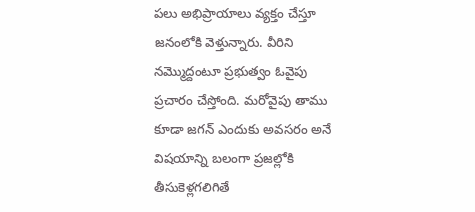పలు అభిప్రాయాలు వ్యక్తం చేస్తూ జనంలోకి వెళ్తున్నారు. వీరిని నమ్మొద్దంటూ ప్రభుత్వం ఓవైపు ప్రచారం చేస్తోంది. మరోవైపు తాము కూడా జగన్ ఎందుకు అవసరం అనే విషయాన్ని బలంగా ప్రజల్లోకి తీసుకెళ్లగలిగితే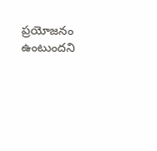ప్రయోజనం ఉంటుందని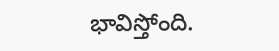భావిస్తోంది.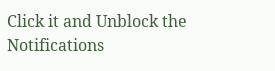Click it and Unblock the Notifications